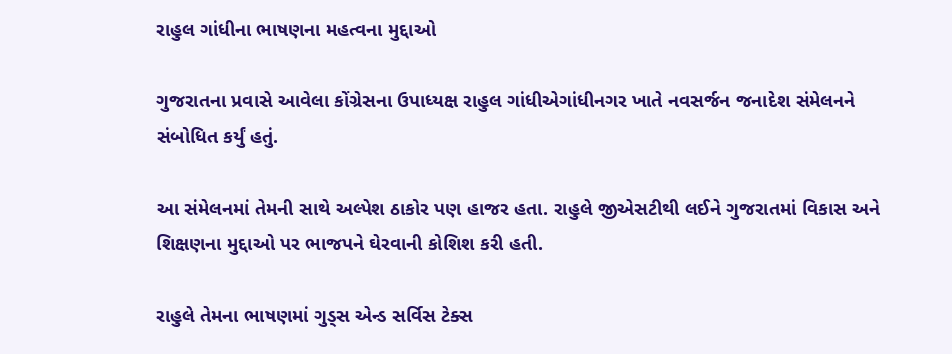રાહુલ ગાંધીના ભાષણના મહત્વના મુદ્દાઓ

ગુજરાતના પ્રવાસે આવેલા કોંગ્રેસના ઉપાધ્યક્ષ રાહુલ ગાંધીએગાંધીનગર ખાતે નવસર્જન જનાદેશ સંમેલનને સંબોધિત કર્યું હતું.

આ સંમેલનમાં તેમની સાથે અલ્પેશ ઠાકોર પણ હાજર હતા. રાહુલે જીએસટીથી લઈને ગુજરાતમાં વિકાસ અને શિક્ષણના મુદ્દાઓ પર ભાજપને ઘેરવાની કોશિશ કરી હતી.

રાહુલે તેમના ભાષણમાં ગુડ્સ એન્ડ સર્વિસ ટેક્સ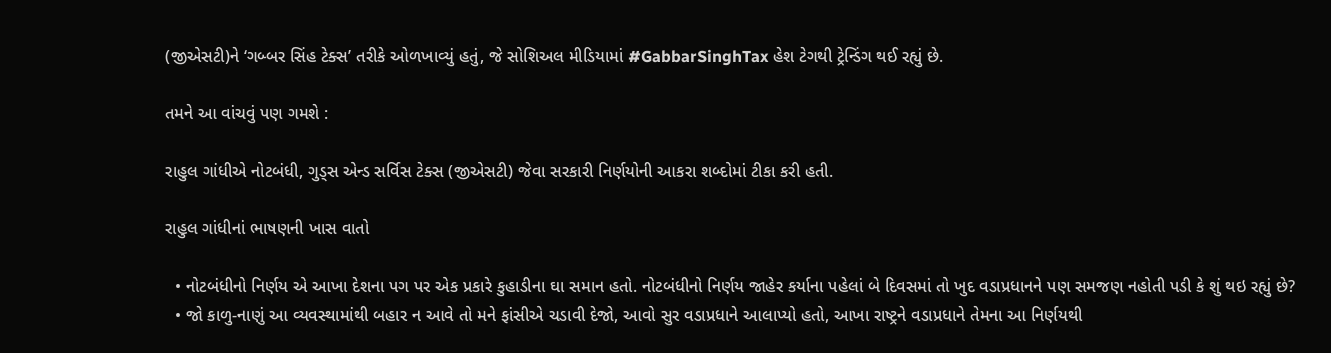(જીએસટી)ને ‘ગબ્બર સિંહ ટેક્સ’ તરીકે ઓળખાવ્યું હતું, જે સોશિઅલ મીડિયામાં #GabbarSinghTax હેશ ટેગથી ટ્રેન્ડિંગ થઈ રહ્યું છે.

તમને આ વાંચવું પણ ગમશે :

રાહુલ ગાંધીએ નોટબંધી, ગુડ્સ એન્ડ સર્વિસ ટેક્સ (જીએસટી) જેવા સરકારી નિર્ણયોની આકરા શબ્દોમાં ટીકા કરી હતી.

રાહુલ ગાંધીનાં ભાષણની ખાસ વાતો

  • નોટબંધીનો નિર્ણય એ આખા દેશના પગ પર એક પ્રકારે કુહાડીના ઘા સમાન હતો. નોટબંધીનો નિર્ણય જાહેર કર્યાના પહેલાં બે દિવસમાં તો ખુદ વડાપ્રધાનને પણ સમજણ નહોતી પડી કે શું થઇ રહ્યું છે?
  • જો કાળુ-નાણું આ વ્યવસ્થામાંથી બહાર ન આવે તો મને ફાંસીએ ચડાવી દેજો, આવો સુર વડાપ્રધાને આલાપ્યો હતો, આખા રાષ્ટ્રને વડાપ્રધાને તેમના આ નિર્ણયથી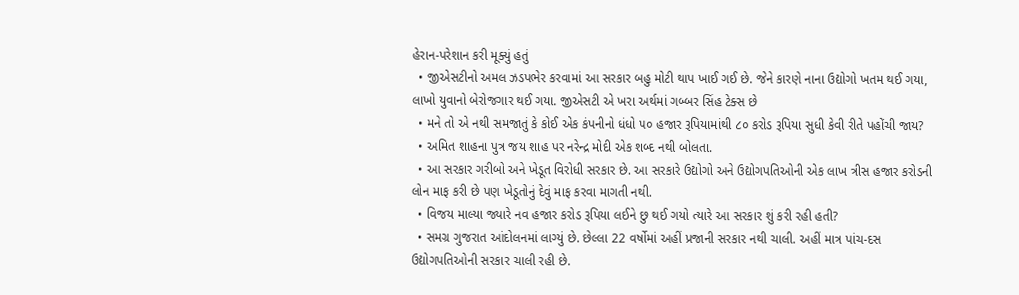હેરાન-પરેશાન કરી મૂક્યું હતું
  • જીએસટીનો અમલ ઝડપભેર કરવામાં આ સરકાર બહુ મોટી થાપ ખાઈ ગઈ છે. જેને કારણે નાના ઉદ્યોગો ખતમ થઈ ગયા, લાખો યુવાનો બેરોજગાર થઈ ગયા. જીએસટી એ ખરા અર્થમાં ગબ્બર સિંહ ટેક્સ છે
  • મને તો એ નથી સમજાતું કે કોઈ એક કંપનીનો ધંધો ૫૦ હજાર રૂપિયામાંથી ૮૦ કરોડ રૂપિયા સુધી કેવી રીતે પહોંચી જાય?
  • અમિત શાહના પુત્ર જય શાહ પર નરેન્દ્ર મોદી એક શબ્દ નથી બોલતા.
  • આ સરકાર ગરીબો અને ખેડૂત વિરોધી સરકાર છે. આ સરકારે ઉદ્યોગો અને ઉદ્યોગપતિઓની એક લાખ ત્રીસ હજાર કરોડની લોન માફ કરી છે પણ ખેડૂતોનું દેવું માફ કરવા માગતી નથી.
  • વિજય માલ્યા જ્યારે નવ હજાર કરોડ રૂપિયા લઈને છુ થઈ ગયો ત્યારે આ સરકાર શું કરી રહી હતી?
  • સમગ્ર ગુજરાત આંદોલનમાં લાગ્યું છે. છેલ્લા 22 વર્ષોમાં અહીં પ્રજાની સરકાર નથી ચાલી. અહીં માત્ર પાંચ-દસ ઉદ્યોગપતિઓની સરકાર ચાલી રહી છે.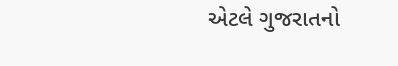એટલે ગુજરાતનો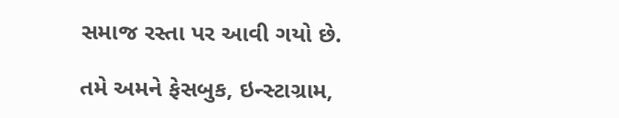સમાજ રસ્તા પર આવી ગયો છે.

તમે અમને ફેસબુક, ઇન્સ્ટાગ્રામ,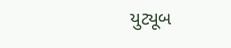યુટ્યૂબ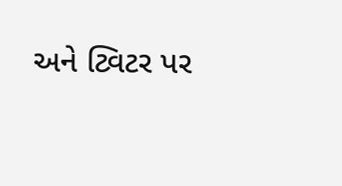અને ટ્વિટર પર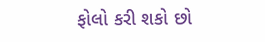ફોલો કરી શકો છો